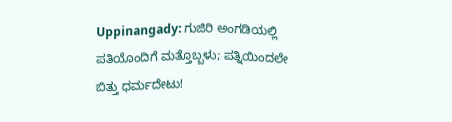Uppinangady: ಗುಜಿರಿ ಅಂಗಡಿಯಲ್ಲಿ ಪತಿಯೊಂದಿಗೆ ಮತ್ತೊಬ್ಬಳು; ಪತ್ನಿಯಿಂದಲೇ ಬಿತ್ತು ಧರ್ಮದೇಟು!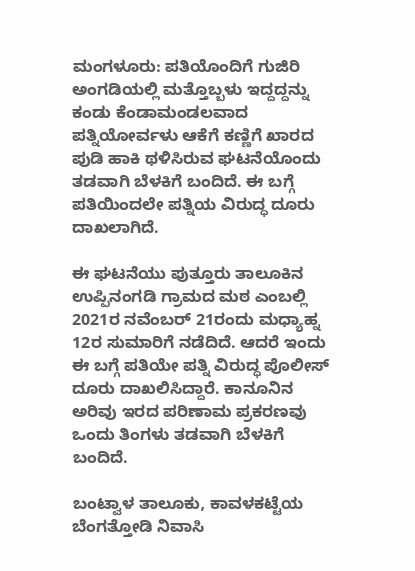ಮಂಗಳೂರು: ಪತಿಯೊಂದಿಗೆ ಗುಜಿರಿ ಅಂಗಡಿಯಲ್ಲಿ ಮತ್ತೊಬ್ಬಳು ಇದ್ದದ್ದನ್ನು ಕಂಡು ಕೆಂಡಾಮಂಡಲವಾದ ಪತ್ನಿಯೋರ್ವಳು ಆಕೆಗೆ ಕಣ್ಣಿಗೆ ಖಾರದ ಪುಡಿ ಹಾಕಿ ಥಳಿಸಿರುವ ಘಟನೆಯೊಂದು ತಡವಾಗಿ ಬೆಳಕಿಗೆ ಬಂದಿದೆ. ಈ ಬಗ್ಗೆ ಪತಿಯಿಂದಲೇ ಪತ್ನಿಯ ವಿರುದ್ಧ ದೂರು ದಾಖಲಾಗಿದೆ.

ಈ ಘಟನೆಯು ಪುತ್ತೂರು ತಾಲೂಕಿನ ಉಪ್ಪಿನಂಗಡಿ ಗ್ರಾಮದ ಮಠ ಎಂಬಲ್ಲಿ 2021ರ ನವೆಂಬರ್ 21ರಂದು ಮಧ್ಯಾಹ್ನ 12ರ ಸುಮಾರಿಗೆ ನಡೆದಿದೆ. ಆದರೆ ಇಂದು ಈ ಬಗ್ಗೆ ಪತಿಯೇ ಪತ್ನಿ ವಿರುದ್ಧ ಪೊಲೀಸ್ ದೂರು ದಾಖಲಿಸಿದ್ದಾರೆ. ಕಾನೂನಿನ ಅರಿವು ಇರದ ಪರಿಣಾಮ ಪ್ರಕರಣವು ಒಂದು ತಿಂಗಳು ತಡವಾಗಿ ಬೆಳಕಿಗೆ ಬಂದಿದೆ.

ಬಂಟ್ವಾಳ ತಾಲೂಕು, ಕಾವಳಕಟ್ಟೆಯ ಬೆಂಗತ್ತೋಡಿ ನಿವಾಸಿ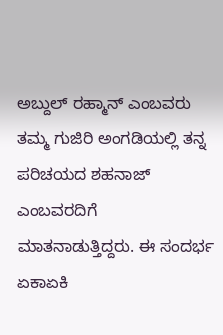ಅಬ್ದುಲ್ ರಹ್ಮಾನ್ ಎಂಬವರು ತಮ್ಮ ಗುಜಿರಿ ಅಂಗಡಿಯಲ್ಲಿ ತನ್ನ ಪರಿಚಯದ ಶಹನಾಜ್ ಎಂಬವರದಿಗೆ ಮಾತನಾಡುತ್ತಿದ್ದರು. ಈ ಸಂದರ್ಭ ಏಕಾಏಕಿ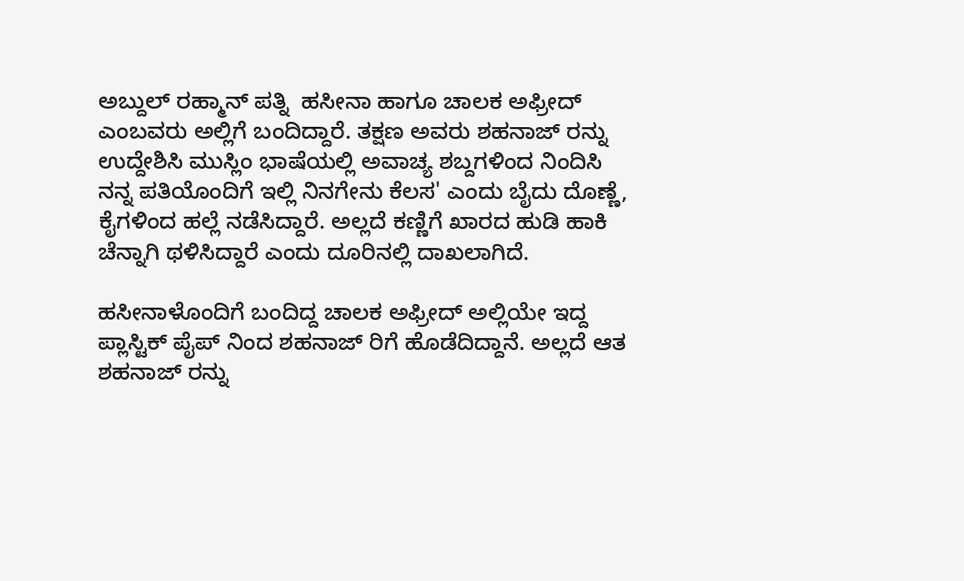ಅಬ್ದುಲ್ ರಹ್ಮಾನ್ ಪತ್ನಿ  ಹಸೀನಾ ಹಾಗೂ ಚಾಲಕ ಅಫ್ರೀದ್ ಎಂಬವರು ಅಲ್ಲಿಗೆ ಬಂದಿದ್ದಾರೆ. ತಕ್ಷಣ ಅವರು ಶಹನಾಜ್ ರನ್ನು ಉದ್ದೇಶಿಸಿ ಮುಸ್ಲಿಂ ಭಾಷೆಯಲ್ಲಿ ಅವಾಚ್ಯ ಶಬ್ದಗಳಿಂದ ನಿಂದಿಸಿ  ನನ್ನ ಪತಿಯೊಂದಿಗೆ ಇಲ್ಲಿ ನಿನಗೇನು ಕೆಲಸ' ಎಂದು ಬೈದು ದೊಣ್ಣೆ, ಕೈಗಳಿಂದ ಹಲ್ಲೆ ನಡೆಸಿದ್ದಾರೆ. ಅಲ್ಲದೆ ಕಣ್ಣಿಗೆ ಖಾರದ ಹುಡಿ ಹಾಕಿ ಚೆನ್ನಾಗಿ ಥಳಿಸಿದ್ದಾರೆ ಎಂದು ದೂರಿನಲ್ಲಿ‌ ದಾಖಲಾಗಿದೆ.

ಹಸೀನಾಳೊಂದಿಗೆ ಬಂದಿದ್ದ ಚಾಲಕ ಅಫ್ರೀದ್ ಅಲ್ಲಿಯೇ ಇದ್ದ ಪ್ಲಾಸ್ಟಿಕ್ ಪೈಪ್ ನಿಂದ ಶಹನಾಜ್ ರಿಗೆ ಹೊಡೆದಿದ್ದಾನೆ‌. ಅಲ್ಲದೆ ಆತ  ಶಹನಾಜ್ ರನ್ನು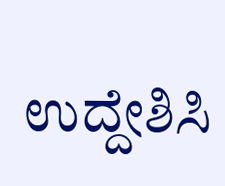ಉದ್ದೇಶಿಸಿ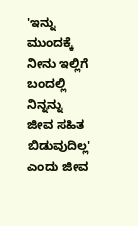'ಇನ್ನು ಮುಂದಕ್ಕೆ ನೀನು ಇಲ್ಲಿಗೆ ಬಂದಲ್ಲಿ  ನಿನ್ನನ್ನು ಜೀವ ಸಹಿತ ಬಿಡುವುದಿಲ್ಲ' ಎಂದು ಜೀವ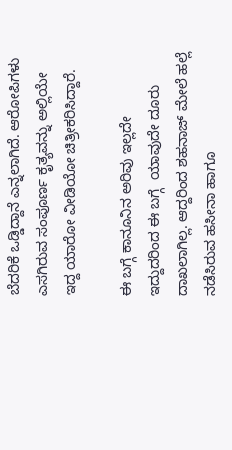ಬೆದರಿಕೆ ಒಡ್ಡಿದ್ದಾನೆ ಎನ್ನಲಾಗಿದೆ. ಆರೋಪಿಗಳು ಎಸಗಿರುವ ಸಂಪೂರ್ಣ ಕೃತ್ಯವನ್ನು ಅಲ್ಲಿಯೇ ಇದ್ದ ಯಾರೋ ವೀಡಿಯೋ ಚಿತ್ರೀಕರಿಸಿದ್ದಾರೆ.

ಈ ಬಗ್ಗೆ ಕಾನೂನಿನ ಅರಿವು ಇಲ್ಲದೇ ಇದ್ದುದರಿಂದ ಈ ಬಗ್ಗೆ  ಯಾವುದೇ ದೂರು ದಾಖಲಾಗಿಲ್ಲ. ಆದ್ದರಿಂದ ಶಹನಾಜ್ ಮೇಲೆ ಹಲ್ಲೆ ನಡೆಸಿರುವ ಹಸೀನಾ ಹಾಗೂ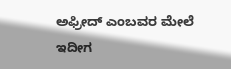ಅಫ್ರೀದ್ ಎಂಬವರ ಮೇಲೆ ಇದೀಗ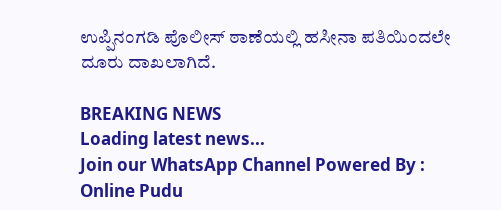ಉಪ್ಪಿನಂಗಡಿ ಪೊಲೀಸ್ ಠಾಣೆಯಲ್ಲಿ ಹಸೀನಾ ಪತಿಯಿಂದಲೇ ದೂರು ದಾಖಲಾಗಿದೆ.

BREAKING NEWS
Loading latest news...
Join our WhatsApp Channel Powered By : Online Pudu